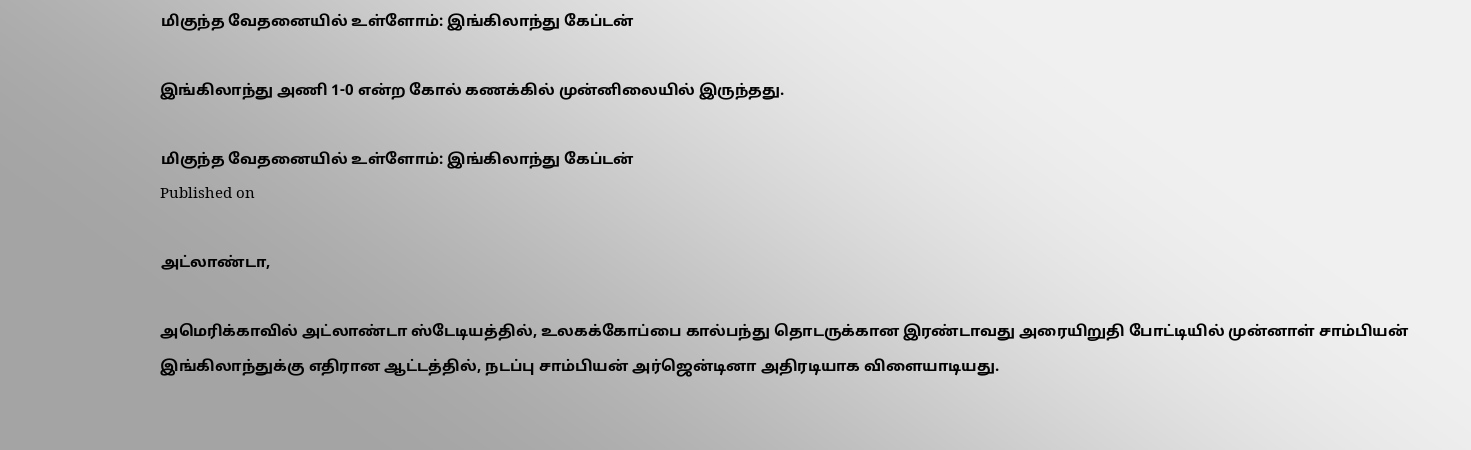மிகுந்த வேதனையில் உள்ளோம்: இங்கிலாந்து கேப்டன்

இங்கிலாந்து அணி 1-0 என்ற கோல் கணக்கில் முன்னிலையில் இருந்தது.

மிகுந்த வேதனையில் உள்ளோம்: இங்கிலாந்து கேப்டன்
Published on

அட்லாண்டா,

அமெரிக்காவில் அட்லாண்டா ஸ்டேடியத்தில், உலகக்கோப்பை கால்பந்து தொடருக்கான இரண்டாவது அரையிறுதி போட்டியில் முன்னாள் சாம்பியன் இங்கிலாந்துக்கு எதிரான ஆட்டத்தில், நடப்பு சாம்பியன் அர்ஜென்டினா அதிரடியாக விளையாடியது.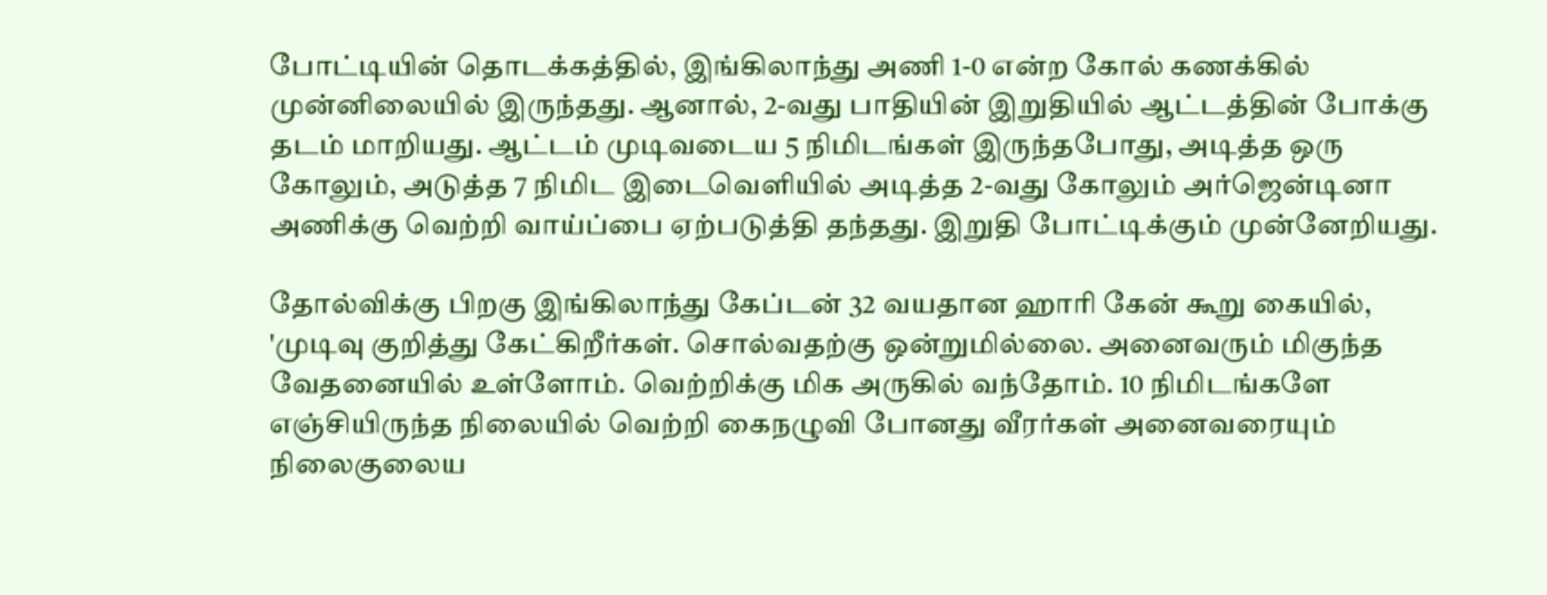போட்டியின் தொடக்கத்தில், இங்கிலாந்து அணி 1-0 என்ற கோல் கணக்கில் முன்னிலையில் இருந்தது. ஆனால், 2-வது பாதியின் இறுதியில் ஆட்டத்தின் போக்கு தடம் மாறியது. ஆட்டம் முடிவடைய 5 நிமிடங்கள் இருந்தபோது, அடித்த ஒரு கோலும், அடுத்த 7 நிமிட இடைவெளியில் அடித்த 2-வது கோலும் அர்ஜென்டினா அணிக்கு வெற்றி வாய்ப்பை ஏற்படுத்தி தந்தது. இறுதி போட்டிக்கும் முன்னேறியது.

தோல்விக்கு பிறகு இங்கிலாந்து கேப்டன் 32 வயதான ஹாரி கேன் கூறு கையில், 'முடிவு குறித்து கேட்கிறீர்கள். சொல்வதற்கு ஒன்றுமில்லை. அனைவரும் மிகுந்த வேதனையில் உள்ளோம். வெற்றிக்கு மிக அருகில் வந்தோம். 10 நிமிடங்களே எஞ்சியிருந்த நிலையில் வெற்றி கைநழுவி போனது வீரர்கள் அனைவரையும் நிலைகுலைய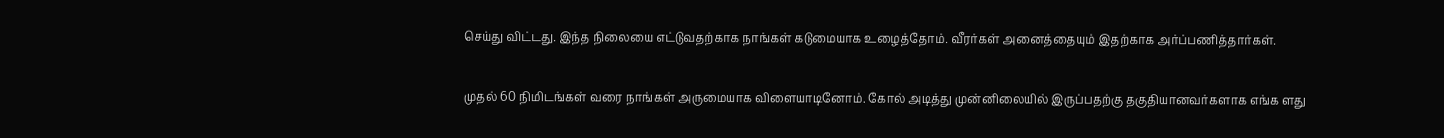செய்து விட்டது. இந்த நிலையை எட்டுவதற்காக நாங்கள் கடுமையாக உழைத்தோம். வீரர்கள் அனைத்தையும் இதற்காக அர்ப்பணித்தார்கள்.

முதல் 60 நிமிடங்கள் வரை நாங்கள் அருமையாக விளையாடினோம். கோல் அடித்து முன்னிலையில் இருப்பதற்கு தகுதியானவர்களாக எங்க ளது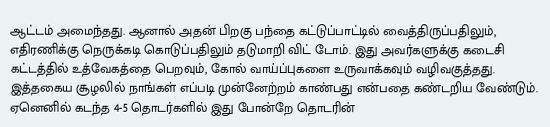ஆட்டம் அமைந்தது. ஆனால் அதன் பிறகு பந்தை கட்டுப்பாட்டில் வைத்திருப்பதிலும், எதிரணிக்கு நெருக்கடி கொடுப்பதிலும் தடுமாறி விட் டோம். இது அவர்களுக்கு கடைசி கட்டத்தில் உத்வேகத்தை பெறவும், கோல் வாய்ப்புகளை உருவாக்கவும் வழிவகுத்தது. இத்தகைய சூழலில் நாங்கள் எப்படி முன்னேற்றம் காண்பது என்பதை கண்டறிய வேண்டும். ஏனெனில் கடந்த 4-5 தொடர்களில் இது போன்றே தொடரின்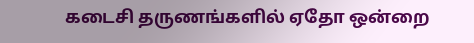கடைசி தருணங்களில் ஏதோ ஒன்றை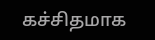கச்சிதமாக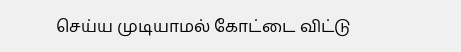செய்ய முடியாமல் கோட்டை விட்டு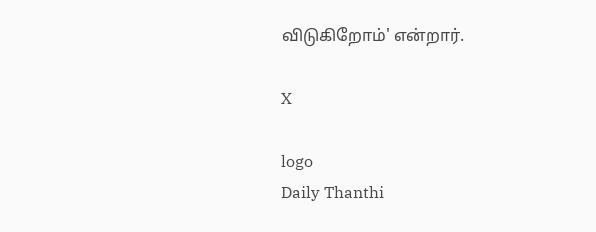விடுகிறோம்' என்றார்.

X

logo
Daily Thanthi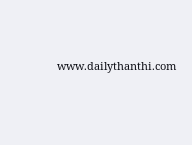www.dailythanthi.com